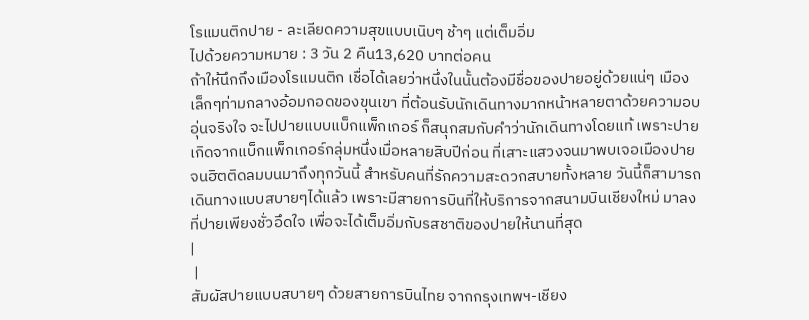โรแมนติกปาย - ละเลียดความสุขแบบเนิบๆ ช้าๆ แต่เต็มอิ่ม
ไปด้วยความหมาย : 3 วัน 2 คืน13,620 บาทต่อคน
ถ้าให้นึกถึงเมืองโรแมนติก เชื่อได้เลยว่าหนึ่งในนั้นต้องมีชื่อของปายอยู่ด้วยแน่ๆ เมืองเล็กๆท่ามกลางอ้อมกอดของขุนเขา ที่ต้อนรับนักเดินทางมากหน้าหลายตาด้วยความอบอุ่นจริงใจ จะไปปายแบบแบ็กแพ็กเกอร์ ก็สนุกสมกับคำว่านักเดินทางโดยแท้ เพราะปายเกิดจากแบ็กแพ็กเกอร์กลุ่มหนึ่งเมื่อหลายสิบปีก่อน ที่เสาะแสวงจนมาพบเจอเมืองปาย จนฮิตติดลมบนมาถึงทุกวันนี้ สำหรับคนที่รักความสะดวกสบายทั้งหลาย วันนี้ก็สามารถเดินทางแบบสบายๆได้แล้ว เพราะมีสายการบินที่ให้บริการจากสนามบินเชียงใหม่ มาลงที่ปายเพียงชั่วอึดใจ เพื่อจะได้เต็มอิ่มกับรสชาติของปายให้นานที่สุด
|
 |
สัมผัสปายแบบสบายๆ ด้วยสายการบินไทย จากกรุงเทพฯ-เชียง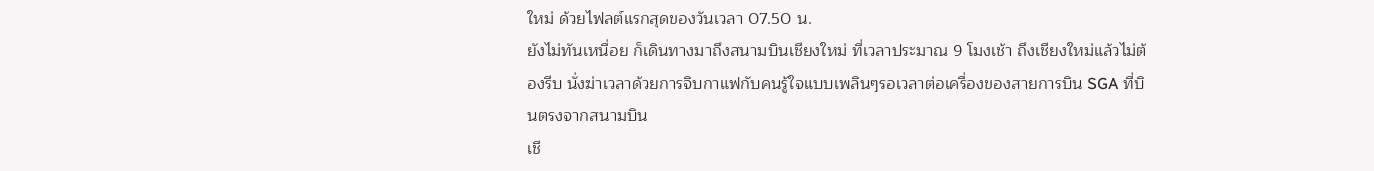ใหม่ ด้วยไฟลต์แรกสุดของวันเวลา 07.50 น.
ยังไม่ทันเหนื่อย ก็เดินทางมาถึงสนามบินเชียงใหม่ ที่เวลาประมาณ 9 โมงเช้า ถึงเชียงใหม่แล้วไม่ต้องรีบ นั่งฆ่าเวลาด้วยการจิบกาแฟกับคนรู้ใจแบบเพลินๆรอเวลาต่อเครื่องของสายการบิน SGA ที่บินตรงจากสนามบิน
เชี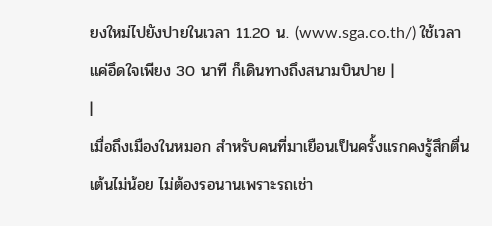ยงใหม่ไปยังปายในเวลา 11.20 น. (www.sga.co.th/) ใช้เวลาแค่อึดใจเพียง 30 นาที ก็เดินทางถึงสนามบินปาย |
|
เมื่อถึงเมืองในหมอก สำหรับคนที่มาเยือนเป็นครั้งแรกคงรู้สึกตื่นเต้นไม่น้อย ไม่ต้องรอนานเพราะรถเช่า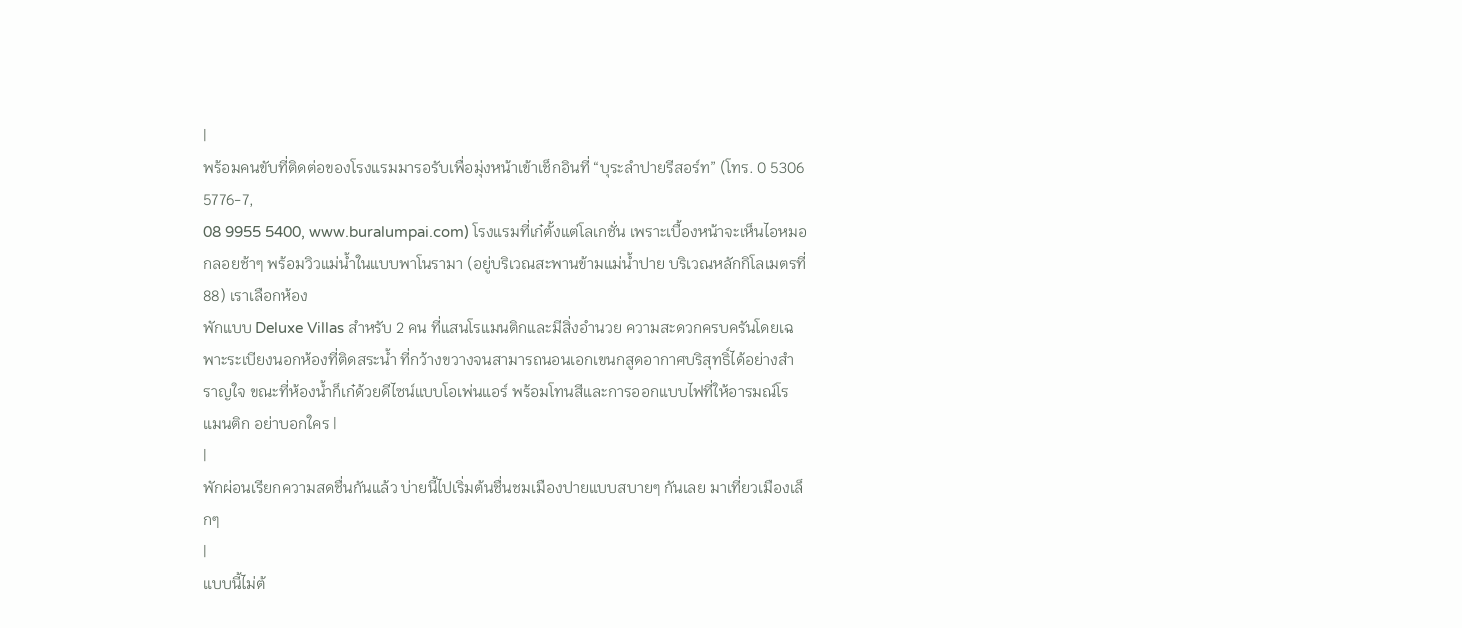|
พร้อมคนขับที่ติดต่อของโรงแรมมารอรับเพื่อมุ่งหน้าเข้าเช็กอินที่ “บุระลำปายรีสอร์ท” (โทร. 0 5306 5776-7,
08 9955 5400, www.buralumpai.com) โรงแรมที่เก๋ตั้งแต่โลเกชั่น เพราะเบื้องหน้าจะเห็นไอหมอกลอยช้าๆ พร้อมวิวแม่น้ำในแบบพาโนรามา (อยู่บริเวณสะพานข้ามแม่น้ำปาย บริเวณหลักกิโลเมตรที่ 88) เราเลือกห้อง
พักแบบ Deluxe Villas สำหรับ 2 คน ที่แสนโรแมนติกและมีสิ่งอำนวย ความสะดวกครบครันโดยเฉพาะระเบียงนอกห้องที่ติดสระน้ำ ที่กว้างขวางจนสามารถนอนเอกเขนกสูดอากาศบริสุทธิ์ได้อย่างสำราญใจ ขณะที่ห้องน้ำก็เก๋ด้วยดีไซน์แบบโอเพ่นแอร์ พร้อมโทนสีและการออกแบบไฟที่ให้อารมณ์โรแมนติก อย่าบอกใคร |
|
พักผ่อนเรียกความสดชื่นกันแล้ว บ่ายนี้ไปเริ่มต้นชื่นชมเมืองปายแบบสบายๆ กันเลย มาเที่ยวเมืองเล็กๆ
|
แบบนี้ไม่ต้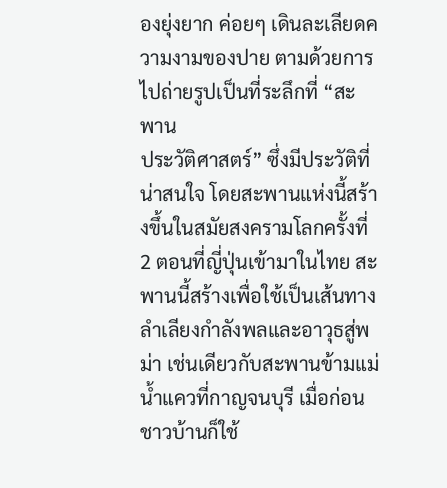องยุ่งยาก ค่อยๆ เดินละเลียดความงามของปาย ตามด้วยการไปถ่ายรูปเป็นที่ระลึกที่ “สะพาน
ประวัติศาสตร์” ซึ่งมีประวัติที่น่าสนใจ โดยสะพานแห่งนี้สร้างขึ้นในสมัยสงครามโลกครั้งที่ 2 ตอนที่ญี่ปุ่นเข้ามาในไทย สะพานนี้สร้างเพื่อใช้เป็นเส้นทางลำเลียงกำลังพลและอาวุธสู่พม่า เช่นเดียวกับสะพานข้ามแม่น้ำแควที่กาญจนบุรี เมื่อก่อนชาวบ้านก็ใช้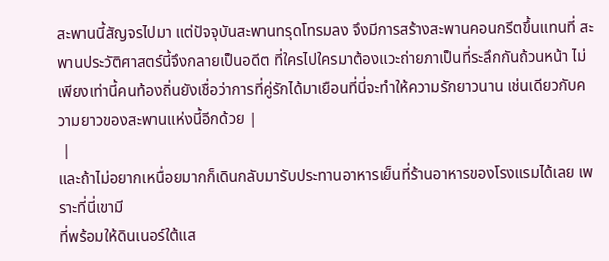สะพานนี้สัญจรไปมา แต่ปัจจุบันสะพานทรุดโทรมลง จึงมีการสร้างสะพานคอนกรีตขึ้นแทนที่ สะพานประวัติศาสตร์นี้จึงกลายเป็นอดีต ที่ใครไปใครมาต้องแวะถ่ายภาเป็นที่ระลึกกันถ้วนหน้า ไม่เพียงเท่านี้คนท้องถิ่นยังเชื่อว่าการที่คู่รักได้มาเยือนที่นี่จะทำให้ความรักยาวนาน เช่นเดียวกับความยาวของสะพานแห่งนี้อีกด้วย |
 |
และถ้าไม่อยากเหนื่อยมากก็เดินกลับมารับประทานอาหารเย็นที่ร้านอาหารของโรงแรมได้เลย เพราะที่นี่เขามี
ที่พร้อมให้ดินเนอร์ใต้แส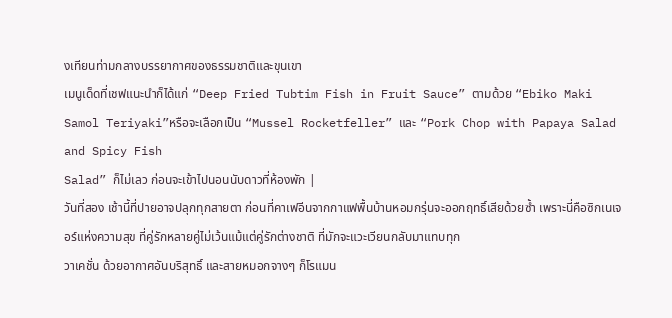งเทียนท่ามกลางบรรยากาศของธรรมชาติและขุนเขา
เมนูเด็ดที่เชฟแนะนำก็ได้แก่ “Deep Fried Tubtim Fish in Fruit Sauce” ตามด้วย “Ebiko Maki Samol Teriyaki”หรือจะเลือกเป็น “Mussel Rocketfeller” และ “Pork Chop with Papaya Salad and Spicy Fish
Salad” ก็ไม่เลว ก่อนจะเข้าไปนอนนับดาวที่ห้องพัก |
วันที่สอง เช้านี้ที่ปายอาจปลุกทุกสายตา ก่อนที่คาเฟอีนจากกาแฟพื้นบ้านหอมกรุ่นจะออกฤทธิ์เสียด้วยซ้ำ เพราะนี่คือซิกเนเจอร์แห่งความสุข ที่คู่รักหลายคู่ไม่เว้นแม้แต่คู่รักต่างชาติ ที่มักจะแวะเวียนกลับมาแทบทุก
วาเคชั่น ด้วยอากาศอันบริสุทธิ์ และสายหมอกจางๆ ก็โรแมน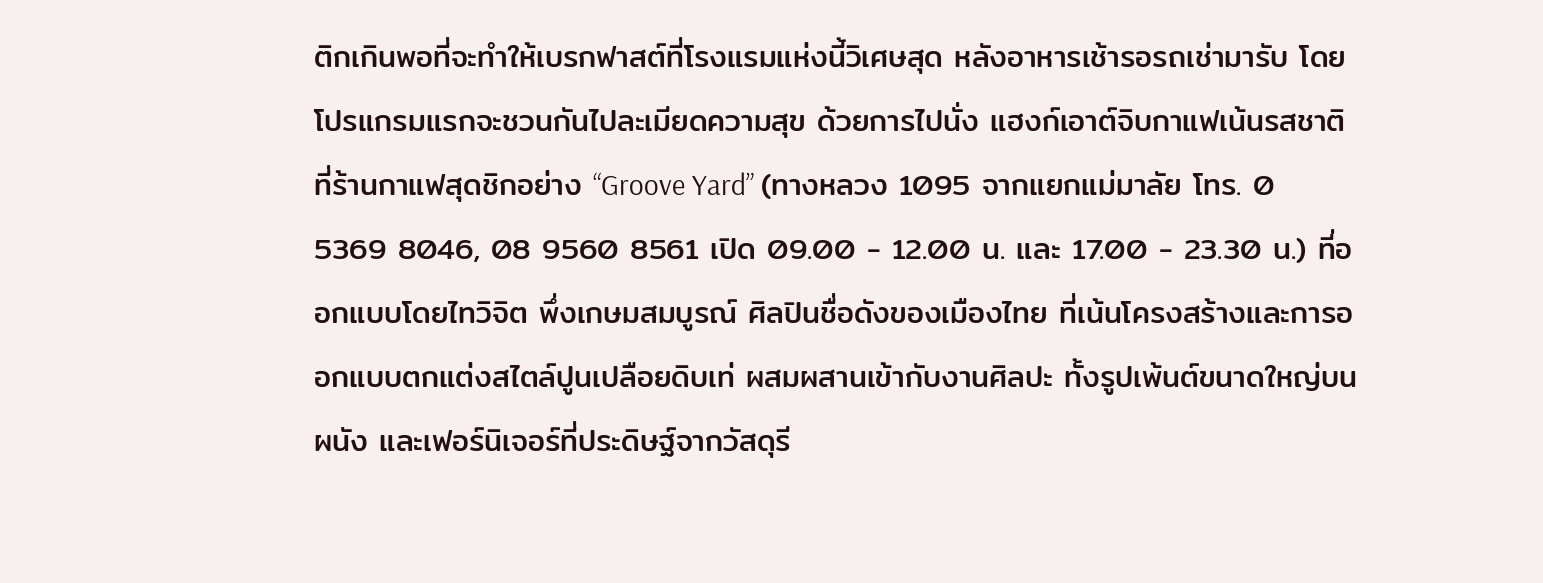ติกเกินพอที่จะทำให้เบรกฟาสต์ที่โรงแรมแห่งนี้วิเศษสุด หลังอาหารเช้ารอรถเช่ามารับ โดยโปรแกรมแรกจะชวนกันไปละเมียดความสุข ด้วยการไปนั่ง แฮงก์เอาต์จิบกาแฟเน้นรสชาติที่ร้านกาแฟสุดชิกอย่าง “Groove Yard” (ทางหลวง 1095 จากแยกแม่มาลัย โทร. 0 5369 8046, 08 9560 8561 เปิด 09.00 - 12.00 น. และ 17.00 - 23.30 น.) ที่ออกแบบโดยไทวิจิต พึ่งเกษมสมบูรณ์ ศิลปินชื่อดังของเมืองไทย ที่เน้นโครงสร้างและการออกแบบตกแต่งสไตล์ปูนเปลือยดิบเท่ ผสมผสานเข้ากับงานศิลปะ ทั้งรูปเพ้นต์ขนาดใหญ่บนผนัง และเฟอร์นิเจอร์ที่ประดิษฐ์จากวัสดุรี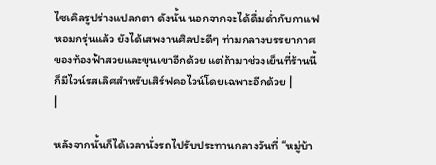ไซเคิลรูปร่างแปลกตา ดังนั้น นอกจากจะได้ดื่มด่ำกับกาแฟหอมกรุ่นแล้ว ยังได้เสพงานศิลปะดีๆ ท่ามกลางบรรยากาศของท้องฟ้าสวยและขุนเขาอีกด้วย แต่ถ้ามาช่วงเย็นที่ร้านนี้ก็มีไวน์รสเลิศสำหรับเสิร์ฟคอไวน์โดยเฉพาะอีกด้วย |
|

หลังจากนั้นก็ได้เวลานั่งรถไปรับประทานกลางวันที่ “หมู่บ้า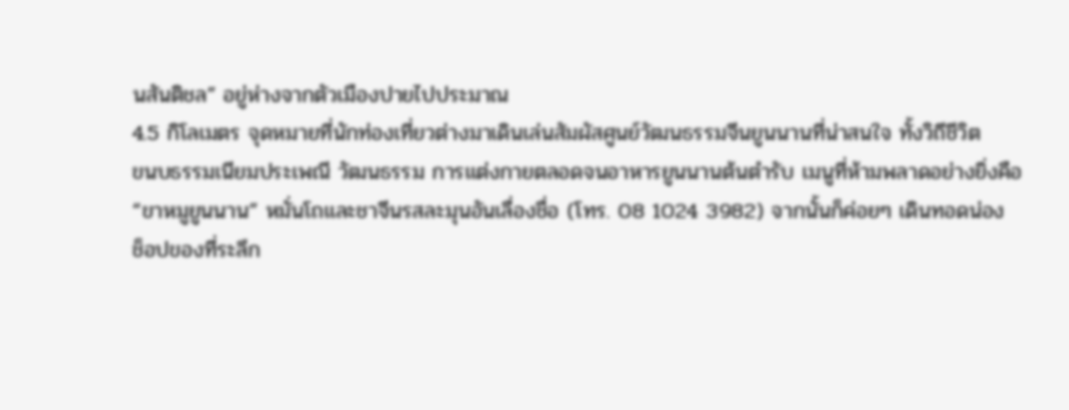นสันติชล” อยู่ห่างจากตัวเมืองปายไปประมาณ
4.5 กิโลเมตร จุดหมายที่นักท่องเที่ยวต่างมาเดินเล่นสัมผัสศูนย์วัฒนธรรมจีนยูนนานที่น่าสนใจ ทั้งวิถีชีวิต
ขนบธรรมเนียมประเพณี วัฒนธรรม การแต่งกายตลอดจนอาหารยูนนานต้นตำรับ เมนูที่ห้ามพลาดอย่างยิ่งคือ
“ขาหมูยูนนาน” หมั่นโถและชาจีนรสละมุนอันเลื่องชื่อ (โทร. 08 1024 3982) จากนั้นก็ค่อยๆ เดินทอดน่อง
ช็อปของที่ระลึก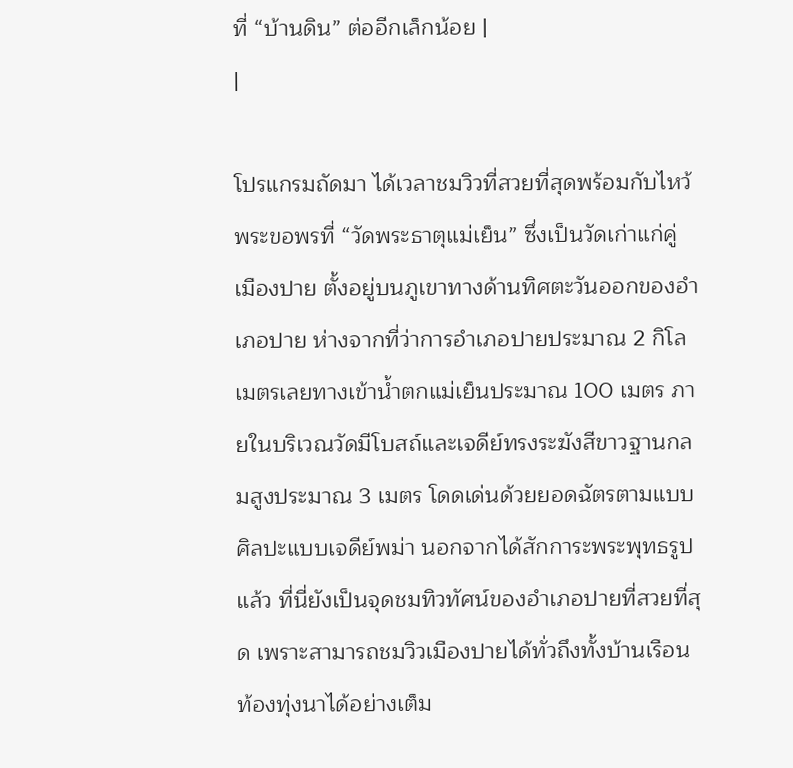ที่ “บ้านดิน” ต่ออีกเล็กน้อย |
|

โปรแกรมถัดมา ได้เวลาชมวิวที่สวยที่สุดพร้อมกับไหว้พระขอพรที่ “วัดพระธาตุแม่เย็น” ซึ่งเป็นวัดเก่าแก่คู่
เมืองปาย ตั้งอยู่บนภูเขาทางด้านทิศตะวันออกของอำเภอปาย ห่างจากที่ว่าการอำเภอปายประมาณ 2 กิโลเมตรเลยทางเข้าน้ำตกแม่เย็นประมาณ 100 เมตร ภายในบริเวณวัดมีโบสถ์และเจดีย์ทรงระฆังสีขาวฐานกลมสูงประมาณ 3 เมตร โดดเด่นด้วยยอดฉัตรตามแบบศิลปะแบบเจดีย์พม่า นอกจากได้สักการะพระพุทธรูปแล้ว ที่นี่ยังเป็นจุดชมทิวทัศน์ของอำเภอปายที่สวยที่สุด เพราะสามารถชมวิวเมืองปายได้ทั่วถึงทั้งบ้านเรือน ท้องทุ่งนาได้อย่างเต็ม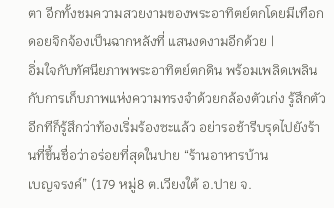ตา อีกทั้งชมความสวยงามของพระอาทิตย์ตกโดยมีเทือกดอยจิกจ้องเป็นฉากหลังที่ แสนงดงามอีกด้วย |
อิ่มใจกับทัศนียภาพพระอาทิตย์ตกดิน พร้อมเพลิดเพลินกับการเก็บภาพแห่งความทรงจำด้วยกล้องตัวเก่ง รู้สึกตัวอีกทีก็รู้สึกว่าท้องเริ่มร้องซะแล้ว อย่ารอช้ารีบรุดไปยังร้านที่ขึ้นชื่อว่าอร่อยที่สุดในปาย “ร้านอาหารบ้าน
เบญจรงค์” (179 หมู่8 ต.เวียงใต้ อ.ปาย จ.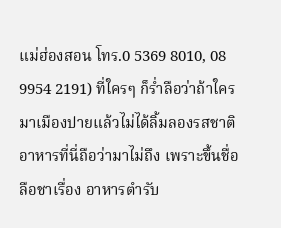แม่ฮ่องสอน โทร.0 5369 8010, 08 9954 2191) ที่ใครๆ ก็ร่ำลือว่าถ้าใครมาเมืองปายแล้วไม่ได้ลิ้มลองรสชาติอาหารที่นี่ถือว่ามาไม่ถึง เพราะขึ้นชื่อลือชาเรื่อง อาหารตำรับ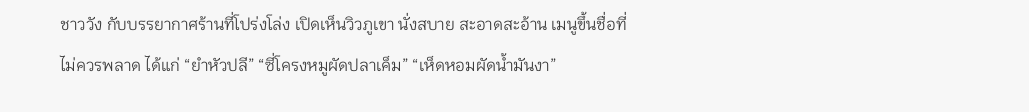ชาววัง กับบรรยากาศร้านที่โปร่งโล่ง เปิดเห็นวิวภูเขา นั่งสบาย สะอาดสะอ้าน เมนูขึ้นชื่อที่ไม่ควรพลาด ได้แก่ “ยำหัวปลี” “ซี่โครงหมูผัดปลาเค็ม” “เห็ดหอมผัดน้ำมันงา”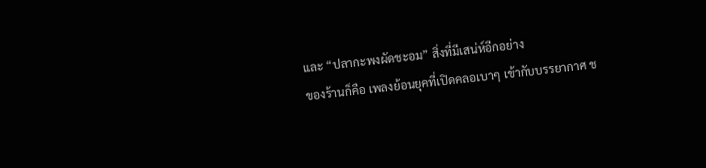และ “ปลากะพงผัดชะอม” สิ่งที่มีเสน่ห์อีกอย่าง
ของร้านก็คือ เพลงย้อนยุคที่เปิดคลอเบาๆ เข้ากับบรรยากาศ ช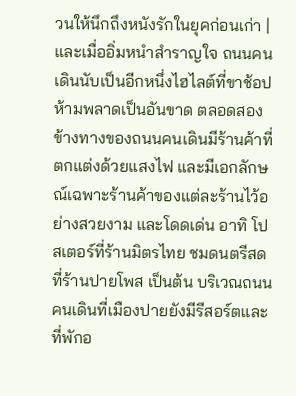วนให้นึกถึงหนังรักในยุคก่อนเก่า |
และเมื่ออิ่มหนำสำราญใจ ถนนคนเดินนับเป็นอีกหนึ่งไฮไลต์ที่ขาช้อปห้ามพลาดเป็นอันขาด ตลอดสองข้างทางของถนนคนเดินมีร้านค้าที่ตกแต่งด้วยแสงไฟ และมีเอกลักษณ์เฉพาะร้านค้าของแต่ละร้านไว้อย่างสวยงาม และโดดเด่น อาทิ โปสเตอร์ที่ร้านมิตรไทย ชมดนตรีสดที่ร้านปายโพส เป็นต้น บริเวณถนนคนเดินที่เมืองปายยังมีรีสอร์ตและที่พักอ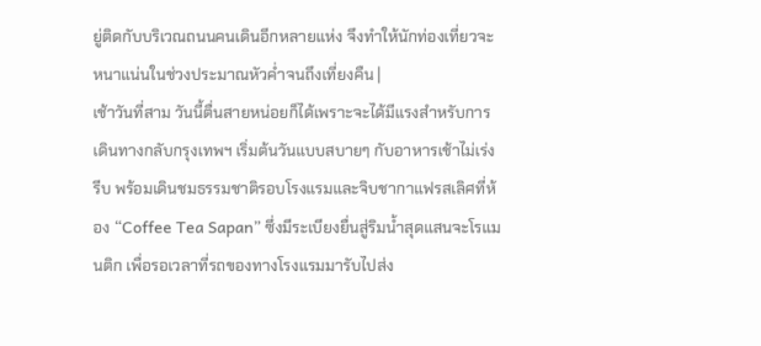ยู่ติดกับบริเวณถนนคนเดินอีกหลายแห่ง จึงทำให้นักท่องเที่ยวจะหนาแน่นในช่วงประมาณหัวค่ำจนถึงเที่ยงคืน |
เช้าวันที่สาม วันนี้ตื่นสายหน่อยก็ได้เพราะจะได้มีแรงสำหรับการเดินทางกลับกรุงเทพฯ เริ่มต้นวันแบบสบายๆ กับอาหารเช้าไม่เร่งรีบ พร้อมเดินชมธรรมชาติรอบโรงแรมและจิบชากาแฟรสเลิศที่ห้อง “Coffee Tea Sapan” ซึ่งมีระเบียงยื่นสู่ริมน้ำสุดแสนจะโรแมนติก เพื่อรอเวลาที่รถของทางโรงแรมมารับไปส่ง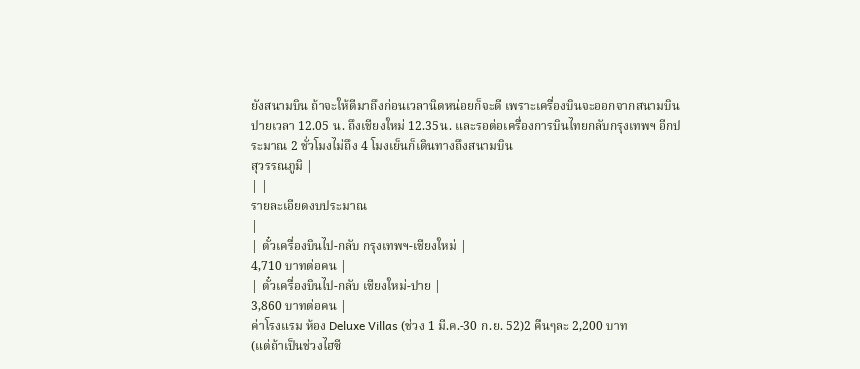ยังสนามบิน ถ้าจะให้ดีมาถึงก่อนเวลานิดหน่อยก็จะดี เพราะเครื่องบินจะออกจากสนามบินปายเวลา 12.05 น. ถึงเชียงใหม่ 12.35น. และรอต่อเครื่องการบินไทยกลับกรุงเทพฯ อีกประมาณ 2 ชั่วโมงไม่ถึง 4 โมงเย็นก็เดินทางถึงสนามบิน
สุวรรณภูมิ |
| |
รายละเอียดงบประมาณ
|
| ตั๋วเครื่องบินไป-กลับ กรุงเทพฯ-เชียงใหม่ |
4,710 บาทต่อคน |
| ตั๋วเครื่องบินไป-กลับ เชียงใหม่-ปาย |
3,860 บาทต่อคน |
ค่าโรงแรม ห้อง Deluxe Villas (ช่วง 1 มี.ค.-30 ก.ย. 52)2 คืนๆละ 2,200 บาท
(แต่ถ้าเป็นช่วงไฮซี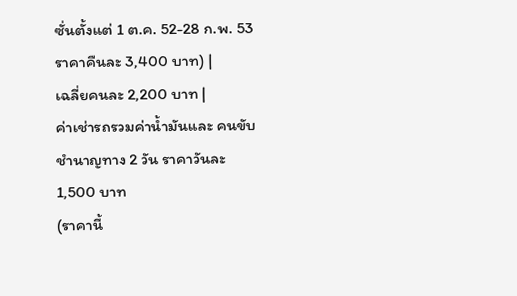ซั่นตั้งแต่ 1 ต.ค. 52-28 ก.พ. 53 ราคาคืนละ 3,400 บาท) |
เฉลี่ยคนละ 2,200 บาท |
ค่าเช่ารถรวมค่าน้ำมันและ คนขับชำนาญทาง 2 วัน ราคาวันละ 1,500 บาท
(ราคานี้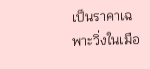เป็นราคาเฉพาะวิ่งในเมือ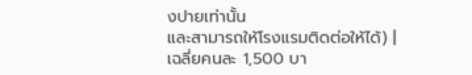งปายเท่านั้น
และสามารถให้โรงแรมติดต่อให้ได้) |
เฉลี่ยคนละ 1,500 บา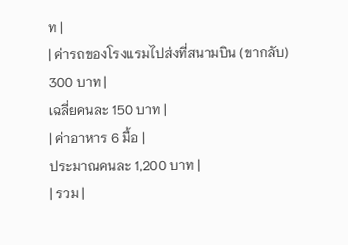ท |
| ค่ารถของโรงแรมไปส่งที่สนามบิน (ขากลับ) 300 บาท |
เฉลี่ยคนละ 150 บาท |
| ค่าอาหาร 6 มื้อ |
ประมาณคนละ 1,200 บาท |
| รวม |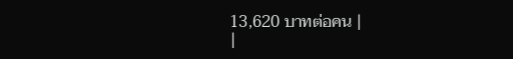13,620 บาทต่อคน |
|